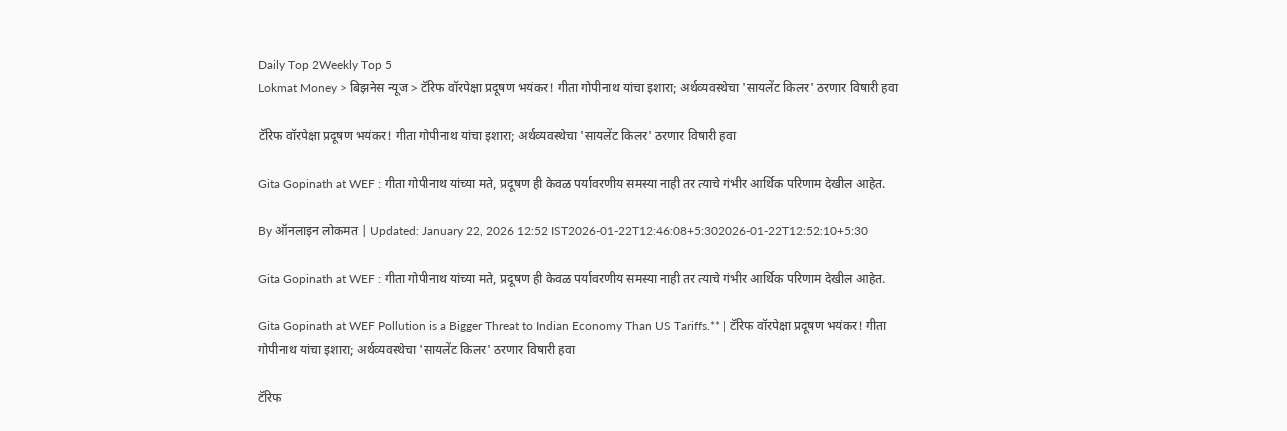Daily Top 2Weekly Top 5
Lokmat Money > बिझनेस न्यूज > टॅरिफ वॉरपेक्षा प्रदूषण भयंकर! गीता गोपीनाथ यांचा इशारा; अर्थव्यवस्थेचा 'सायलेंट किलर' ठरणार विषारी हवा

टॅरिफ वॉरपेक्षा प्रदूषण भयंकर! गीता गोपीनाथ यांचा इशारा; अर्थव्यवस्थेचा 'सायलेंट किलर' ठरणार विषारी हवा

Gita Gopinath at WEF : गीता गोपीनाथ यांच्या मते, प्रदूषण ही केवळ पर्यावरणीय समस्या नाही तर त्याचे गंभीर आर्थिक परिणाम देखील आहेत.

By ऑनलाइन लोकमत | Updated: January 22, 2026 12:52 IST2026-01-22T12:46:08+5:302026-01-22T12:52:10+5:30

Gita Gopinath at WEF : गीता गोपीनाथ यांच्या मते, प्रदूषण ही केवळ पर्यावरणीय समस्या नाही तर त्याचे गंभीर आर्थिक परिणाम देखील आहेत.

Gita Gopinath at WEF Pollution is a Bigger Threat to Indian Economy Than US Tariffs.** | टॅरिफ वॉरपेक्षा प्रदूषण भयंकर! गीता गोपीनाथ यांचा इशारा; अर्थव्यवस्थेचा 'सायलेंट किलर' ठरणार विषारी हवा

टॅरिफ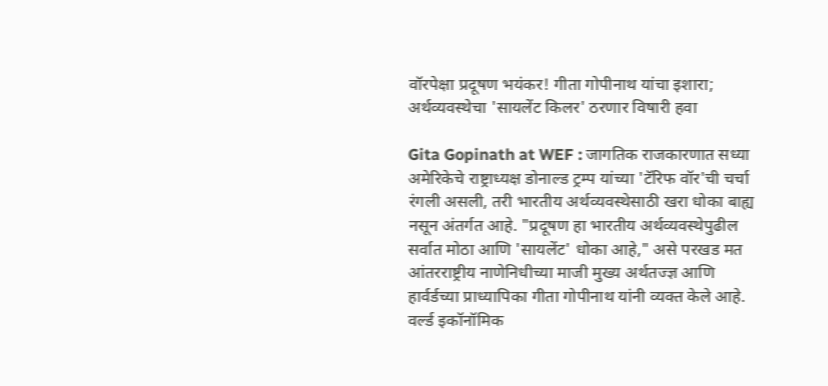वॉरपेक्षा प्रदूषण भयंकर! गीता गोपीनाथ यांचा इशारा; अर्थव्यवस्थेचा 'सायलेंट किलर' ठरणार विषारी हवा

Gita Gopinath at WEF : जागतिक राजकारणात सध्या अमेरिकेचे राष्ट्राध्यक्ष डोनाल्ड ट्रम्प यांच्या 'टॅरिफ वॉर'ची चर्चा रंगली असली, तरी भारतीय अर्थव्यवस्थेसाठी खरा धोका बाह्य नसून अंतर्गत आहे. "प्रदूषण हा भारतीय अर्थव्यवस्थेपुढील सर्वात मोठा आणि 'सायलेंट' धोका आहे," असे परखड मत आंतरराष्ट्रीय नाणेनिधीच्या माजी मुख्य अर्थतज्ज्ञ आणि हार्वर्डच्या प्राध्यापिका गीता गोपीनाथ यांनी व्यक्त केले आहे. वर्ल्ड इकॉनॉमिक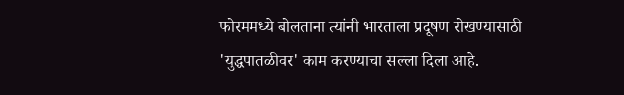फोरममध्ये बोलताना त्यांनी भारताला प्रदूषण रोखण्यासाठी 'युद्धपातळीवर' काम करण्याचा सल्ला दिला आहे.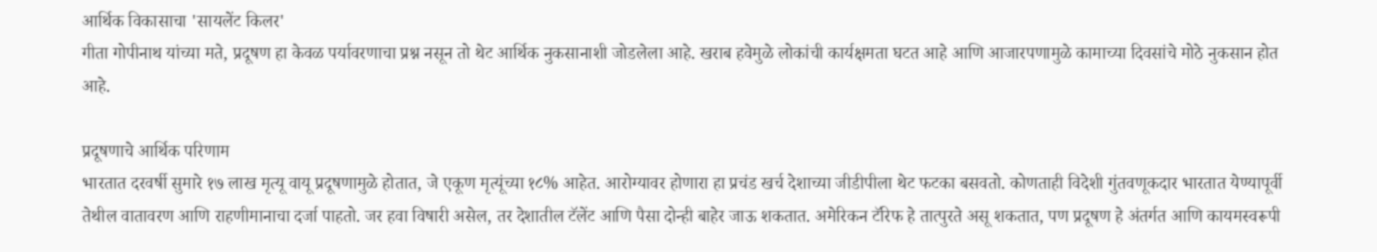आर्थिक विकासाचा 'सायलेंट किलर'
गीता गोपीनाथ यांच्या मते, प्रदूषण हा केवळ पर्यावरणाचा प्रश्न नसून तो थेट आर्थिक नुकसानाशी जोडलेला आहे. खराब हवेमुळे लोकांची कार्यक्षमता घटत आहे आणि आजारपणामुळे कामाच्या दिवसांचे मोठे नुकसान होत आहे.

प्रदूषणाचे आर्थिक परिणाम
भारतात दरवर्षी सुमारे १७ लाख मृत्यू वायू प्रदूषणामुळे होतात, जे एकूण मृत्यूंच्या १८% आहेत. आरोग्यावर होणारा हा प्रचंड खर्च देशाच्या जीडीपीला थेट फटका बसवतो. कोणताही विदेशी गुंतवणूकदार भारतात येण्यापूर्वी तेथील वातावरण आणि राहणीमानाचा दर्जा पाहतो. जर हवा विषारी असेल, तर देशातील टॅलेंट आणि पैसा दोन्ही बाहेर जाऊ शकतात. अमेरिकन टॅरिफ हे तात्पुरते असू शकतात, पण प्रदूषण हे अंतर्गत आणि कायमस्वरूपी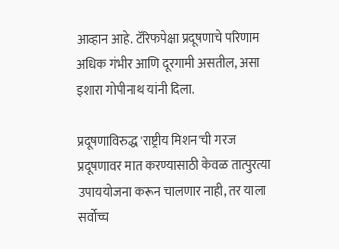आव्हान आहे. टॅरिफपेक्षा प्रदूषणाचे परिणाम अधिक गंभीर आणि दूरगामी असतील, असा इशारा गोपीनाथ यांनी दिला.

प्रदूषणाविरुद्ध 'राष्ट्रीय मिशन'ची गरज
प्रदूषणावर मात करण्यासाठी केवळ तात्पुरत्या उपाययोजना करून चालणार नाही, तर याला सर्वोच्च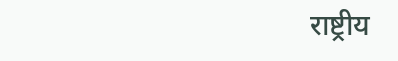राष्ट्रीय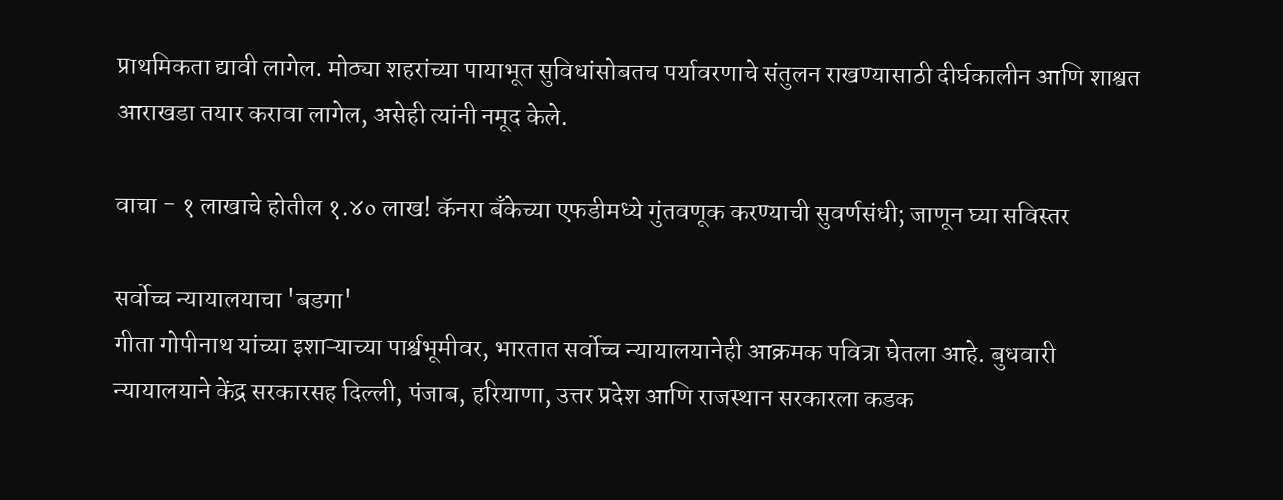प्राथमिकता द्यावी लागेल. मोठ्या शहरांच्या पायाभूत सुविधांसोबतच पर्यावरणाचे संतुलन राखण्यासाठी दीर्घकालीन आणि शाश्वत आराखडा तयार करावा लागेल, असेही त्यांनी नमूद केले.

वाचा - १ लाखाचे होतील १.४० लाख! कॅनरा बँकेच्या एफडीमध्ये गुंतवणूक करण्याची सुवर्णसंधी; जाणून घ्या सविस्तर

सर्वोच्च न्यायालयाचा 'बडगा'
गीता गोपीनाथ यांच्या इशाऱ्याच्या पार्श्वभूमीवर, भारतात सर्वोच्च न्यायालयानेही आक्रमक पवित्रा घेतला आहे. बुधवारी न्यायालयाने केंद्र सरकारसह दिल्ली, पंजाब, हरियाणा, उत्तर प्रदेश आणि राजस्थान सरकारला कडक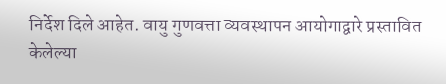निर्देश दिले आहेत. वायु गुणवत्ता व्यवस्थापन आयोगाद्वारे प्रस्तावित केलेल्या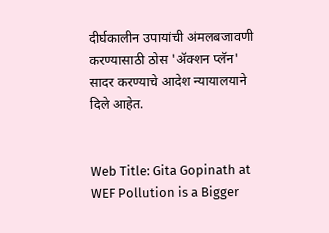दीर्घकालीन उपायांची अंमलबजावणी करण्यासाठी ठोस 'ॲक्शन प्लॅन' सादर करण्याचे आदेश न्यायालयाने दिले आहेत.


Web Title: Gita Gopinath at WEF Pollution is a Bigger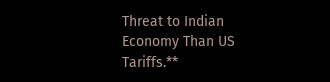Threat to Indian Economy Than US Tariffs.**